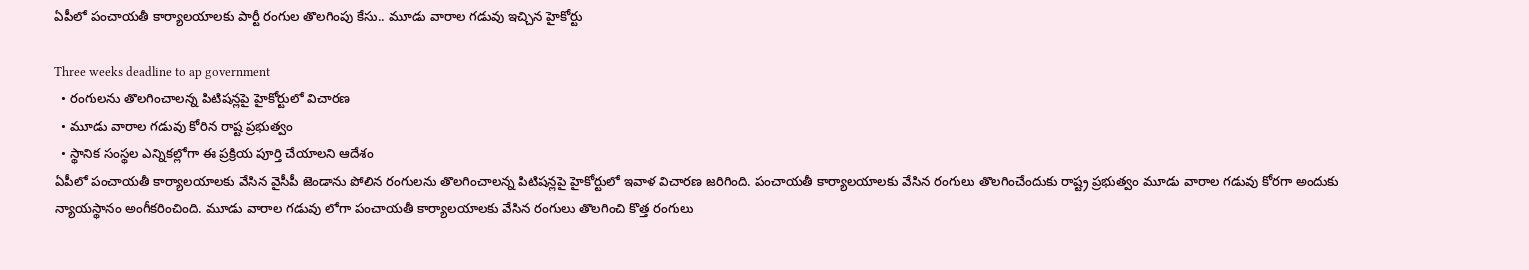ఏపీలో పంచాయతీ కార్యాలయాలకు పార్టీ రంగుల తొలగింపు కేసు.. మూడు వారాల గడువు ఇచ్చిన హైకోర్టు

Three weeks deadline to ap government
  • రంగులను తొలగించాలన్న పిటిషన్లపై హైకోర్టులో విచారణ
  • మూడు వారాల గడువు కోరిన రాష్ట ప్రభుత్వం
  • స్థానిక సంస్థల ఎన్నికల్లోగా ఈ ప్రక్రియ పూర్తి చేయాలని ఆదేశం
ఏపీలో పంచాయతీ కార్యాలయాలకు వేసిన వైసీపీ జెండాను పోలిన రంగులను తొలగించాలన్న పిటిషన్లపై హైకోర్టులో ఇవాళ విచారణ జరిగింది. పంచాయతీ కార్యాలయాలకు వేసిన రంగులు తొలగించేందుకు రాష్ట్ర ప్రభుత్వం మూడు వారాల గడువు కోరగా అందుకు న్యాయస్థానం అంగీకరించింది. మూడు వారాల గడువు లోగా పంచాయతీ కార్యాలయాలకు వేసిన రంగులు తొలగించి కొత్త రంగులు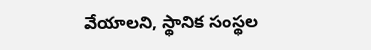వేయాలని, స్థానిక సంస్థల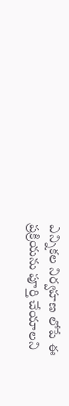ఎన్నికల నిర్వహణ లోపే ఈ ప్రక్రియను పూర్తి చేయాలని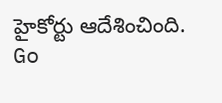హైకోర్టు ఆదేశించింది.
Go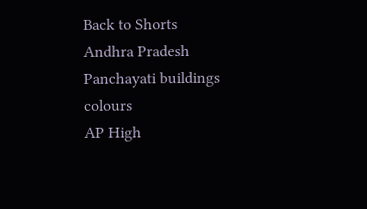Back to Shorts
Andhra Pradesh
Panchayati buildings
colours
AP High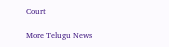Court

More Telugu News